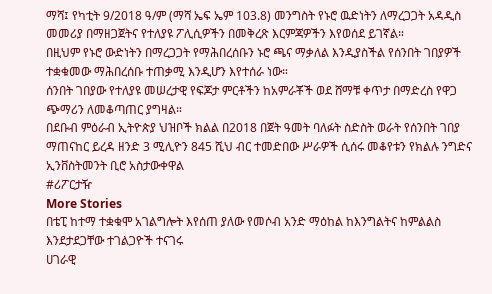ማሻ፤ የካቲት 9/2018 ዓ/ም (ማሻ ኤፍ ኤም 103.8) መንግስት የኑሮ ዉድነትን ለማረጋጋት አዳዲስ መመሪያ በማዘጋጀትና የተለያዩ ፖሊሲዎችን በመቅረጽ እርምጃዎችን እየወሰደ ይገኛል።
በዚህም የኑሮ ውድነትን በማረጋጋት የማሕበረሰቡን ኑሮ ጫና ማቃለል እንዲያስችል የሰንበት ገበያዎች ተቋቁመው ማሕበረሰቡ ተጠቃሚ እንዲሆን እየተሰራ ነው።
ሰንበት ገበያው የተለያዩ መሠረታዊ የፍጆታ ምርቶችን ከአምራቾች ወደ ሸማቹ ቀጥታ በማድረስ የዋጋ ጭማሪን ለመቆጣጠር ያግዛል።
በደቡብ ምዕራብ ኢትዮጵያ ህዝቦች ክልል በ2018 በጀት ዓመት ባለፉት ስድስት ወራት የሰንበት ገበያ ማጠናከር ይረዳ ዘንድ 3 ሚሊዮን 845 ሺህ ብር ተመድበው ሥራዎች ሲሰሩ መቆየቱን የክልሉ ንግድና ኢንቨስትመንት ቢሮ አስታውቀዋል
#ሪፖርታዥ
More Stories
በቴፒ ከተማ ተቋቁሞ አገልግሎት እየሰጠ ያለው የመሶብ አንድ ማዕከል ከእንግልትና ከምልልስ እንደታደጋቸው ተገልጋዮች ተናገሩ
ሀገራዊ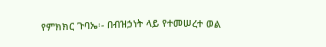የምክክር ጉባኤ፡- በብዝኃነት ላይ የተመሠረተ ወል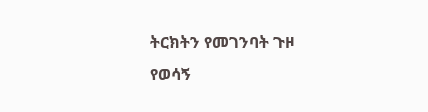ትርክትን የመገንባት ጉዞ
የወሳኝ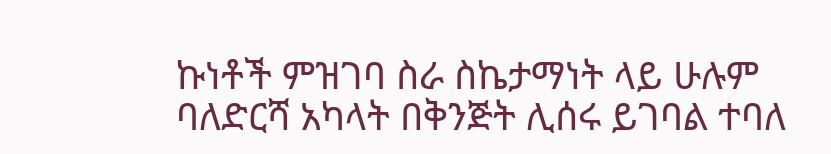ኩነቶች ምዝገባ ስራ ስኬታማነት ላይ ሁሉም ባለድርሻ አካላት በቅንጅት ሊሰሩ ይገባል ተባለ